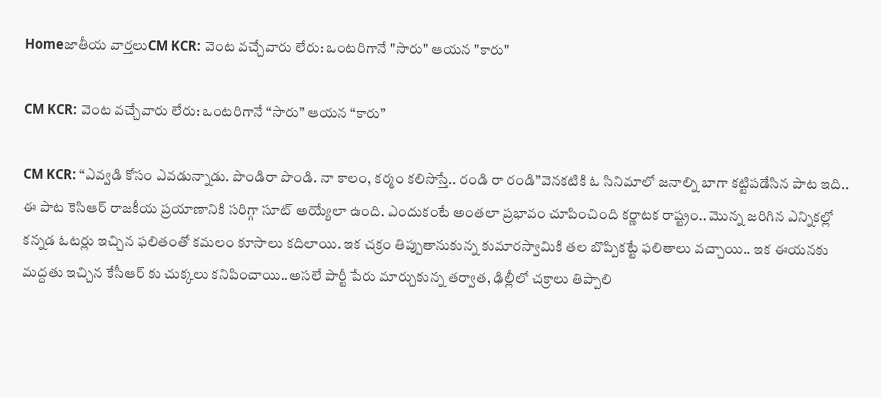Homeజాతీయ వార్తలుCM KCR: వెంట వచ్చేవారు లేరు: ఒంటరిగానే "సారు" ఆయన "కారు"

CM KCR: వెంట వచ్చేవారు లేరు: ఒంటరిగానే “సారు” ఆయన “కారు”

CM KCR: “ఎవ్వడి కోసం ఎవడున్నాడు. పొండిరా పొండి. నా కాలం, కర్మం కలిసొస్తే.. రండి రా రండి”వెనకటికి ఓ సినిమాలో జనాల్ని బాగా కట్టిపడేసిన పాట ఇది.. ఈ పాట కెసిఆర్ రాజకీయ ప్రయాణానికి సరిగ్గా సూట్ అయ్యేలా ఉంది. ఎందుకంటే అంతలా ప్రభావం చూపించింది కర్ణాటక రాష్ట్రం.. మొన్న జరిగిన ఎన్నికల్లో కన్నడ ఓటర్లు ఇచ్చిన ఫలితంతో కమలం కూసాలు కదిలాయి. ఇక చక్రం తిప్పుతానుకున్న కుమారస్వామికి తల బొప్పికట్టే ఫలితాలు వచ్చాయి.. ఇక ఈయనకు మద్దతు ఇచ్చిన కేసీఆర్ కు చుక్కలు కనిపించాయి..అసలే పార్టీ పేరు మార్చుకున్న తర్వాత, ఢిల్లీలో చక్రాలు తిప్పాలి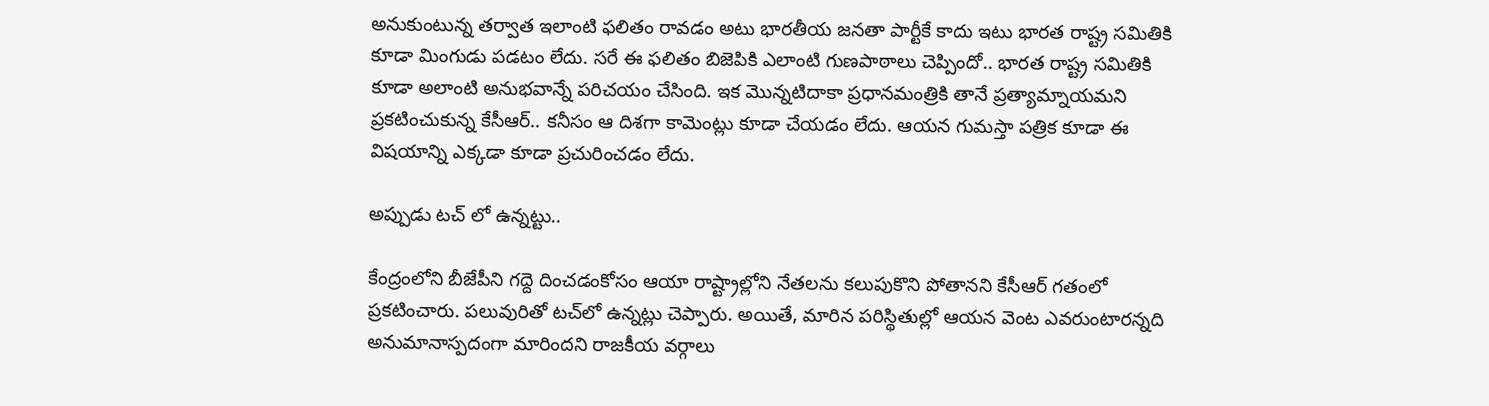అనుకుంటున్న తర్వాత ఇలాంటి ఫలితం రావడం అటు భారతీయ జనతా పార్టీకే కాదు ఇటు భారత రాష్ట్ర సమితికి కూడా మింగుడు పడటం లేదు. సరే ఈ ఫలితం బిజెపికి ఎలాంటి గుణపాఠాలు చెప్పిందో.. భారత రాష్ట్ర సమితికి కూడా అలాంటి అనుభవాన్నే పరిచయం చేసింది. ఇక మొన్నటిదాకా ప్రధానమంత్రికి తానే ప్రత్యామ్నాయమని ప్రకటించుకున్న కేసీఆర్.. కనీసం ఆ దిశగా కామెంట్లు కూడా చేయడం లేదు. ఆయన గుమస్తా పత్రిక కూడా ఈ విషయాన్ని ఎక్కడా కూడా ప్రచురించడం లేదు.

అప్పుడు టచ్ లో ఉన్నట్టు..

కేంద్రంలోని బీజేపీని గద్దె దించడంకోసం ఆయా రాష్ట్రాల్లోని నేతలను కలుపుకొని పోతానని కేసీఆర్‌ గతంలో ప్రకటించారు. పలువురితో టచ్‌లో ఉన్నట్లు చెప్పారు. అయితే, మారిన పరిస్థితుల్లో ఆయన వెంట ఎవరుంటారన్నది అనుమానాస్పదంగా మారిందని రాజకీయ వర్గాలు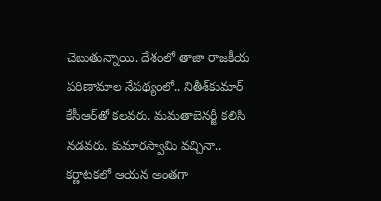చెబుతున్నాయి. దేశంలో తాజా రాజకీయ పరిణామాల నేపథ్యంలో.. నితీశ్‌కుమార్‌ కేసీఆర్‌తో కలవరు. మమతాబెనర్జీ కలిసి నడవరు. కుమారస్వామి వచ్చినా.. కర్ణాటకలో ఆయన అంతగా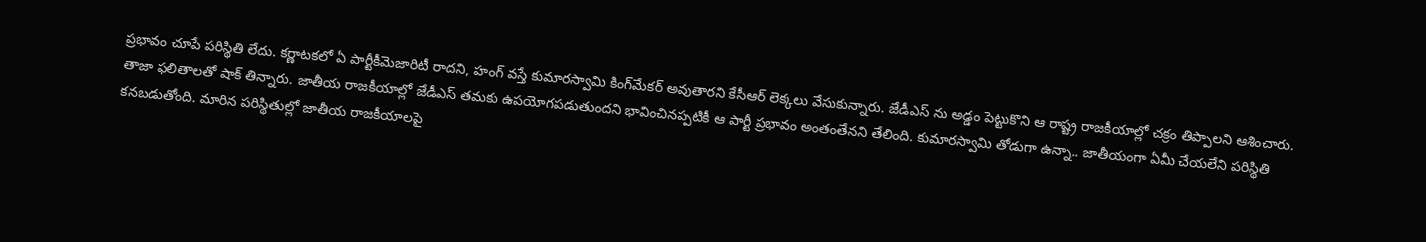ప్రభావం చూపే పరిస్థితి లేదు. కర్ణాటకలో ఏ పార్టీకీమెజారిటీ రాదని, హంగ్‌ వస్తే కుమారస్వామి కింగ్‌మేకర్‌ అవుతారని కేసీఆర్‌ లెక్కలు వేసుకున్నారు. జేడీఎస్ ను అడ్డం పెట్టుకొని ఆ రాష్ట్ర రాజకీయాల్లో చక్రం తిప్పాలని ఆశించారు. తాజా ఫలితాలతో షాక్‌ తిన్నారు. జాతీయ రాజకీయాల్లో జేడీఎస్‌ తమకు ఉపయోగపడుతుందని భావించినప్పటికీ ఆ పార్టీ ప్రభావం అంతంతేనని తేలింది. కుమారస్వామి తోడుగా ఉన్నా.. జాతీయంగా ఏమీ చేయలేని పరిస్థితి కనబడుతోంది. మారిన పరిస్థితుల్లో జాతీయ రాజకీయాలపై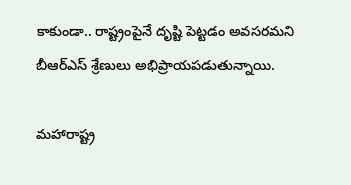కాకుండా.. రాష్ట్రంపైనే దృష్టి పెట్టడం అవసరమని బీఆర్‌ఎస్‌ శ్రేణులు అభిప్రాయపడుతున్నాయి.

మహారాష్ట్ర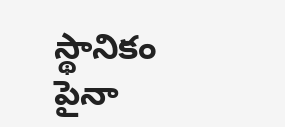స్థానికం పైనా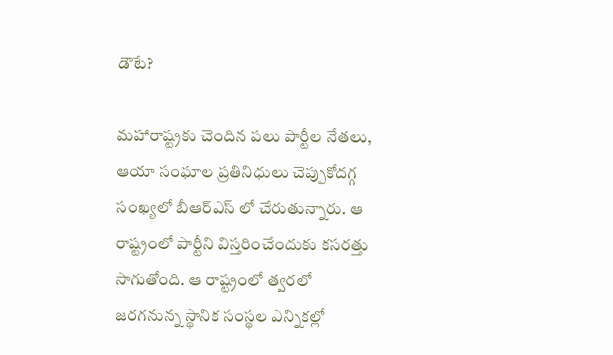డౌటే?

మహారాష్ట్రకు చెందిన పలు పార్టీల నేతలు, ఆయా సంఘాల ప్రతినిధులు చెప్పుకోదగ్గ సంఖ్యలో బీఆర్‌ఎస్ లో చేరుతున్నారు. ఆ రాష్ట్రంలో పార్టీని విస్తరించేందుకు కసరత్తు సాగుతోంది. ఆ రాష్ట్రంలో త్వరలో జరగనున్న స్థానిక సంస్థల ఎన్నికల్లో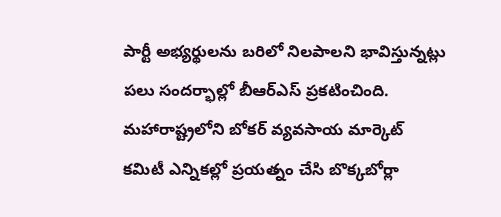పార్టీ అభ్యర్థులను బరిలో నిలపాలని భావిస్తున్నట్లు పలు సందర్భాల్లో బీఆర్‌ఎస్‌ ప్రకటించింది. మహారాష్ట్రలోని బోకర్‌ వ్యవసాయ మార్కెట్‌ కమిటీ ఎన్నికల్లో ప్రయత్నం చేసి బొక్కబోర్లా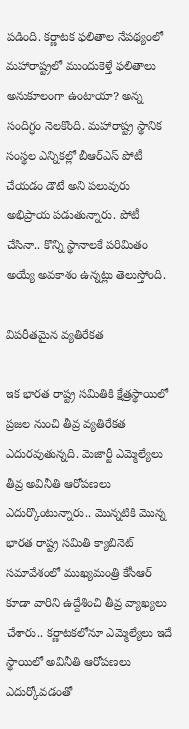పడింది. కర్ణాటక ఫలితాల నేపథ్యంలో మహారాష్ట్రలో ముందుకెళ్తే ఫలితాలు అనుకూలంగా ఉంటాయా? అన్న సందిగ్ధం నెలకొంది. మహారాష్ట్ర స్థానిక సంస్థల ఎన్నికల్లో బీఆర్‌ఎస్‌ పోటీ చేయడం డౌటే అని పలువురు అభిప్రాయ పడుతున్నారు. పోటీ చేసినా.. కొన్ని స్థానాలకే పరిమితం అయ్యే అవకాశం ఉన్నట్లు తెలుస్తోంది.

విపరీతమైన వ్యతిరేకత

ఇక భారత రాష్ట్ర సమితికి క్షేత్రస్థాయిలో ప్రజల నుంచి తీవ్ర వ్యతిరేకత ఎదురవుతున్నది. మెజార్టీ ఎమ్మెల్యేలు తీవ్ర అవినీతి ఆరోపణలు ఎదుర్కొంటున్నారు.. మొన్నటికి మొన్న భారత రాష్ట్ర సమితి క్యాబినెట్ సమావేశంలో ముఖ్యమంత్రి కేసీఆర్ కూడా వారిని ఉద్దేశించి తీవ్ర వ్యాఖ్యలు చేశారు.. కర్ణాటకలోనూ ఎమ్మెల్యేలు ఇదే స్థాయిలో అవినీతి ఆరోపణలు ఎదుర్కోవడంతో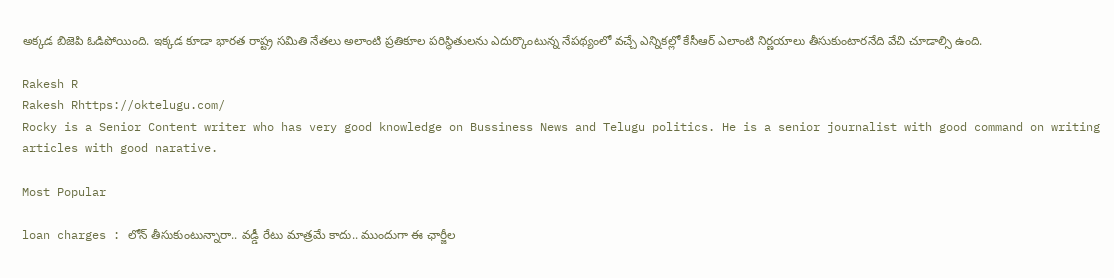అక్కడ బిజెపి ఓడిపోయింది. ఇక్కడ కూడా భారత రాష్ట్ర సమితి నేతలు అలాంటి ప్రతికూల పరిస్థితులను ఎదుర్కొంటున్న నేపథ్యంలో వచ్చే ఎన్నికల్లో కేసీఆర్ ఎలాంటి నిర్ణయాలు తీసుకుంటారనేది వేచి చూడాల్సి ఉంది.

Rakesh R
Rakesh Rhttps://oktelugu.com/
Rocky is a Senior Content writer who has very good knowledge on Bussiness News and Telugu politics. He is a senior journalist with good command on writing articles with good narative.

Most Popular

loan charges : లోన్ తీసుకుంటున్నారా.. వడ్డీ రేటు మాత్రమే కాదు.. ముందుగా ఈ ఛార్జీల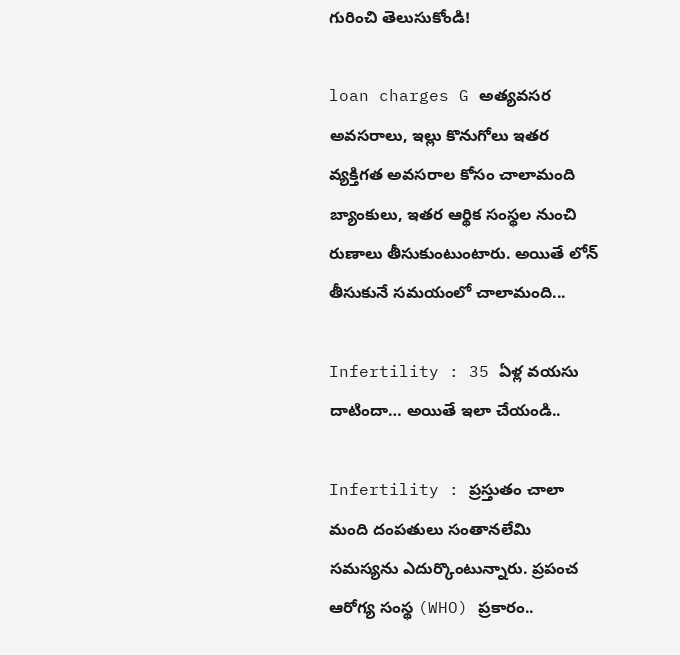గురించి తెలుసుకోండి!

loan charges G అత్యవసర అవసరాలు, ఇల్లు కొనుగోలు ఇతర వ్యక్తిగత అవసరాల కోసం చాలామంది బ్యాంకులు, ఇతర ఆర్థిక సంస్థల నుంచి రుణాలు తీసుకుంటుంటారు. అయితే లోన్ తీసుకునే సమయంలో చాలామంది...

Infertility : 35 ఏళ్ల వయసు దాటిందా… అయితే ఇలా చేయండి..

Infertility : ప్రస్తుతం చాలా మంది దంపతులు సంతానలేమి సమస్యను ఎదుర్కొంటున్నారు. ప్రపంచ ఆరోగ్య సంస్థ (WHO) ప్రకారం..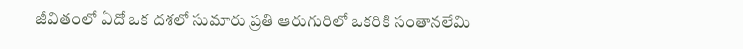జీవితంలో ఏదో ఒక దశలో సుమారు ప్రతి ఆరుగురిలో ఒకరికి సంతానలేమి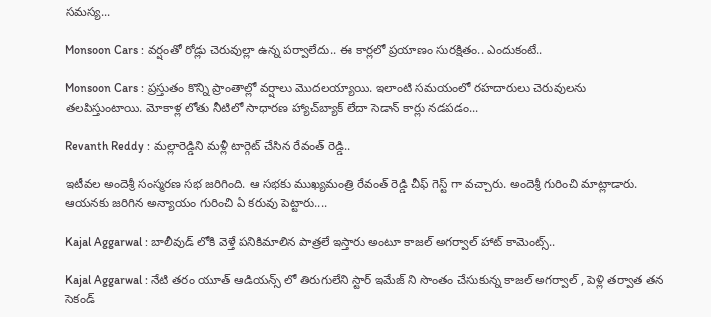సమస్య...

Monsoon Cars : వర్షంతో రోడ్లు చెరువుల్లా ఉన్న పర్వాలేదు.. ఈ కార్లలో ప్రయాణం సురక్షితం.. ఎందుకంటే..

Monsoon Cars : ప్రస్తుతం కొన్ని ప్రాంతాల్లో వర్షాలు మొదలయ్యాయి. ఇలాంటి సమయంలో రహదారులు చెరువులను తలపిస్తుంటాయి. మోకాళ్ల లోతు నీటిలో సాధారణ హ్యాచ్‌బ్యాక్ లేదా సెడాన్ కార్లు నడపడం...

Revanth Reddy : మల్లారెడ్డిని మళ్లీ టార్గెట్ చేసిన రేవంత్ రెడ్డి..

ఇటీవల అందెశ్రీ సంస్మరణ సభ జరిగింది. ఆ సభకు ముఖ్యమంత్రి రేవంత్ రెడ్డి చీఫ్ గెస్ట్ గా వచ్చారు. అందెశ్రీ గురించి మాట్లాడారు. ఆయనకు జరిగిన అన్యాయం గురించి ఏ కరువు పెట్టారు....

Kajal Aggarwal : బాలీవుడ్ లోకి వెళ్తే పనికిమాలిన పాత్రలే ఇస్తారు అంటూ కాజల్ అగర్వాల్ హాట్ కామెంట్స్..

Kajal Aggarwal : నేటి తరం యూత్ ఆడియన్స్ లో తిరుగులేని స్టార్ ఇమేజ్ ని సొంతం చేసుకున్న కాజల్ అగర్వాల్ , పెళ్లి తర్వాత తన సెకండ్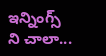ఇన్నింగ్స్ ని చాలా...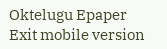Oktelugu Epaper
Exit mobile version